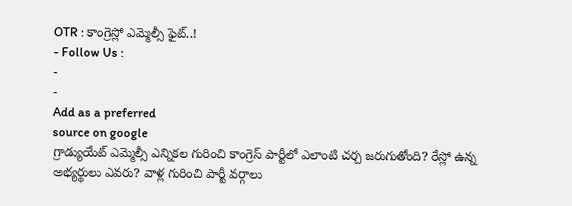OTR : కాంగ్రెస్లో ఎమ్మెల్సీ ఫైట్..!
- Follow Us :
-
-
Add as a preferred
source on google
గ్రాడ్యుయేట్ ఎమ్మెల్సీ ఎన్నికల గురించి కాంగ్రెస్ పార్టీలో ఎలాంటి చర్చ జరుగుతోంది? రేస్లో ఉన్న అభ్యర్థులు ఎవరు? వాళ్ల గురించి పార్టీ వర్గాలు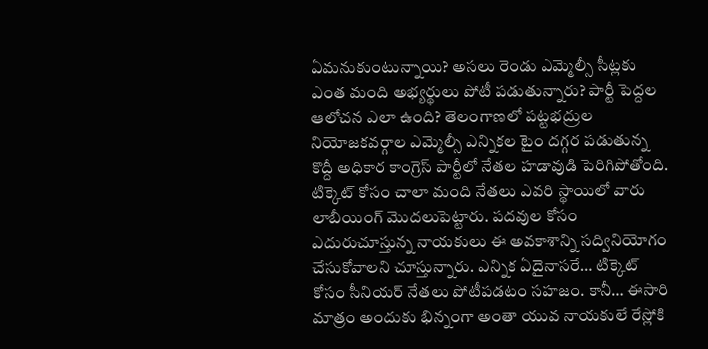ఏమనుకుంటున్నాయి? అసలు రెండు ఎమ్మెల్సీ సీట్లకు ఎంత మంది అభ్యర్థులు పోటీ పడుతున్నారు? పార్టీ పెద్దల ఆలోచన ఎలా ఉంది? తెలంగాణలో పట్టభద్రుల నియోజకవర్గాల ఎమ్మెల్సీ ఎన్నికల టైం దగ్గర పడుతున్న కొద్దీ అధికార కాంగ్రెస్ పార్టీలో నేతల హడావుడి పెరిగిపోతోంది. టిక్కెట్ కోసం చాలా మంది నేతలు ఎవరి స్థాయిలో వారు లాబీయింగ్ మొదలుపెట్టారు. పదవుల కోసం ఎదురుచూస్తున్న నాయకులు ఈ అవకాశాన్ని సద్వినియోగం చేసుకోవాలని చూస్తున్నారు. ఎన్నిక ఏదైనాసరే… టిక్కెట్ కోసం సీనియర్ నేతలు పోటీపడటం సహజం. కానీ… ఈసారి మాత్రం అందుకు భిన్నంగా అంతా యువ నాయకులే రేస్లోకి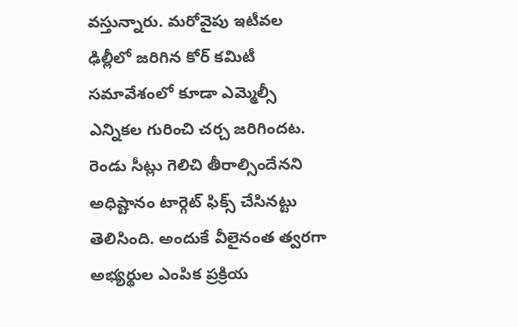వస్తున్నారు. మరోవైపు ఇటీవల ఢిల్లీలో జరిగిన కోర్ కమిటీ సమావేశంలో కూడా ఎమ్మెల్సీ ఎన్నికల గురించి చర్చ జరిగిందట. రెండు సీట్లు గెలిచి తీరాల్సిందేనని అధిష్టానం టార్గెట్ ఫిక్స్ చేసినట్టు తెలిసింది. అందుకే వీలైనంత త్వరగా అభ్యర్థుల ఎంపిక ప్రక్రియ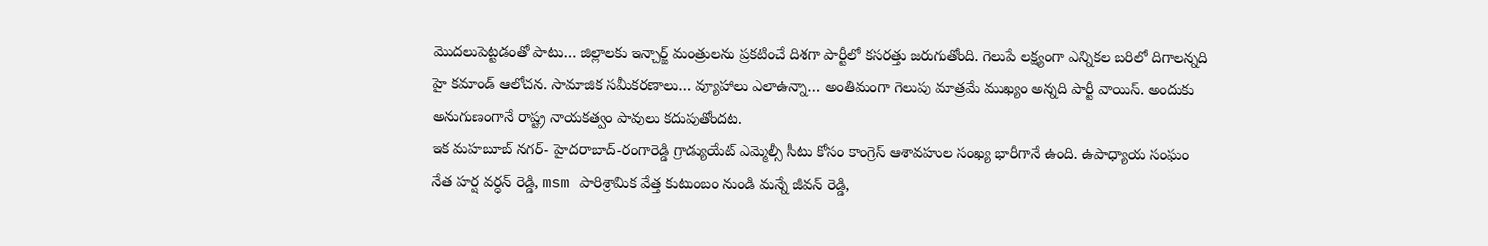మొదలుపెట్టడంతో పాటు… జిల్లాలకు ఇన్చార్జ్ మంత్రులను ప్రకటించే దిశగా పార్టీలో కసరత్తు జరుగుతోంది. గెలుపే లక్ష్యంగా ఎన్నికల బరిలో దిగాలన్నది హై కమాండ్ ఆలోచన. సామాజిక సమీకరణాలు… వ్యూహాలు ఎలాఉన్నా… అంతిమంగా గెలుపు మాత్రమే ముఖ్యం అన్నది పార్టీ వాయిస్. అందుకు అనుగుణంగానే రాష్ట్ర నాయకత్వం పావులు కదుపుతోందట.
ఇక మహబూబ్ నగర్- హైదరాబాద్-రంగారెడ్డి గ్రాడ్యుయేట్ ఎమ్మెల్సీ సీటు కోసం కాంగ్రెస్ ఆశావహుల సంఖ్య భారీగానే ఉంది. ఉపాధ్యాయ సంఘం నేత హర్ష వర్ధన్ రెడ్డి, msm పారిశ్రామిక వేత్త కుటుంబం నుండి మన్నే జీవన్ రెడ్డి,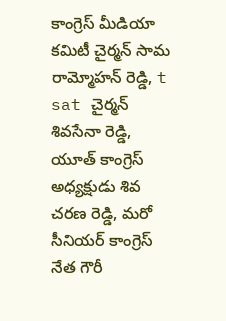కాంగ్రెస్ మీడియా కమిటీ చైర్మన్ సామ రామ్మోహన్ రెడ్డి, t sat చైర్మన్ శివసేనా రెడ్డి, యూత్ కాంగ్రెస్ అధ్యక్షుడు శివ చరణ రెడ్డి, మరో సీనియర్ కాంగ్రెస్ నేత గౌరీ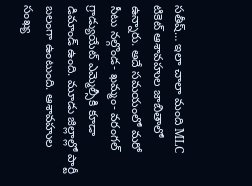సతీష్… ఇలా చాలా మంది MLC టికెట్ ఆశావహుల జాబితాలో ఉన్నారు. అదే సమయంలో మరో సీటు నల్గొండ- ఖమ్మం- వరంగల్ గ్రాడ్యుయేట్ ఎమ్మెల్సీకి కూడా డిమాండ్ ఉంది. మూడు జిల్లాల్లో పార్టీ బలంగా ఉంటుంది. ఆశావహుల సంఖ్య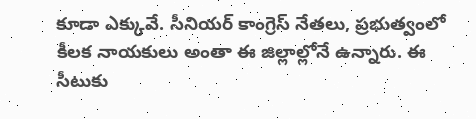కూడా ఎక్కువే. సీనియర్ కాంగ్రెస్ నేతలు, ప్రభుత్వంలో కీలక నాయకులు అంతా ఈ జిల్లాల్లోనే ఉన్నారు. ఈ సీటుకు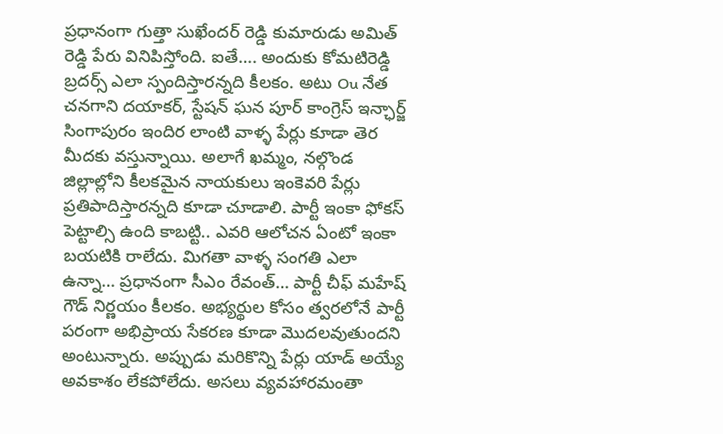ప్రధానంగా గుత్తా సుఖేందర్ రెడ్డి కుమారుడు అమిత్ రెడ్డి పేరు వినిపిస్తోంది. ఐతే…. అందుకు కోమటిరెడ్డి బ్రదర్స్ ఎలా స్పందిస్తారన్నది కీలకం. అటు Ou నేత చనగాని దయాకర్, స్టేషన్ ఘన పూర్ కాంగ్రెస్ ఇన్ఛార్జ్ సింగాపురం ఇందిర లాంటి వాళ్ళ పేర్లు కూడా తెర మీదకు వస్తున్నాయి. అలాగే ఖమ్మం, నల్గొండ జిల్లాల్లోని కీలకమైన నాయకులు ఇంకెవరి పేర్లు ప్రతిపాదిస్తారన్నది కూడా చూడాలి. పార్టీ ఇంకా ఫోకస్ పెట్టాల్సి ఉంది కాబట్టి.. ఎవరి ఆలోచన ఏంటో ఇంకా బయటికి రాలేదు. మిగతా వాళ్ళ సంగతి ఎలా ఉన్నా… ప్రధానంగా సీఎం రేవంత్… పార్టీ చీఫ్ మహేష్ గౌడ్ నిర్ణయం కీలకం. అభ్యర్థుల కోసం త్వరలోనే పార్టీ పరంగా అభిప్రాయ సేకరణ కూడా మొదలవుతుందని అంటున్నారు. అప్పుడు మరికొన్ని పేర్లు యాడ్ అయ్యే అవకాశం లేకపోలేదు. అసలు వ్యవహారమంతా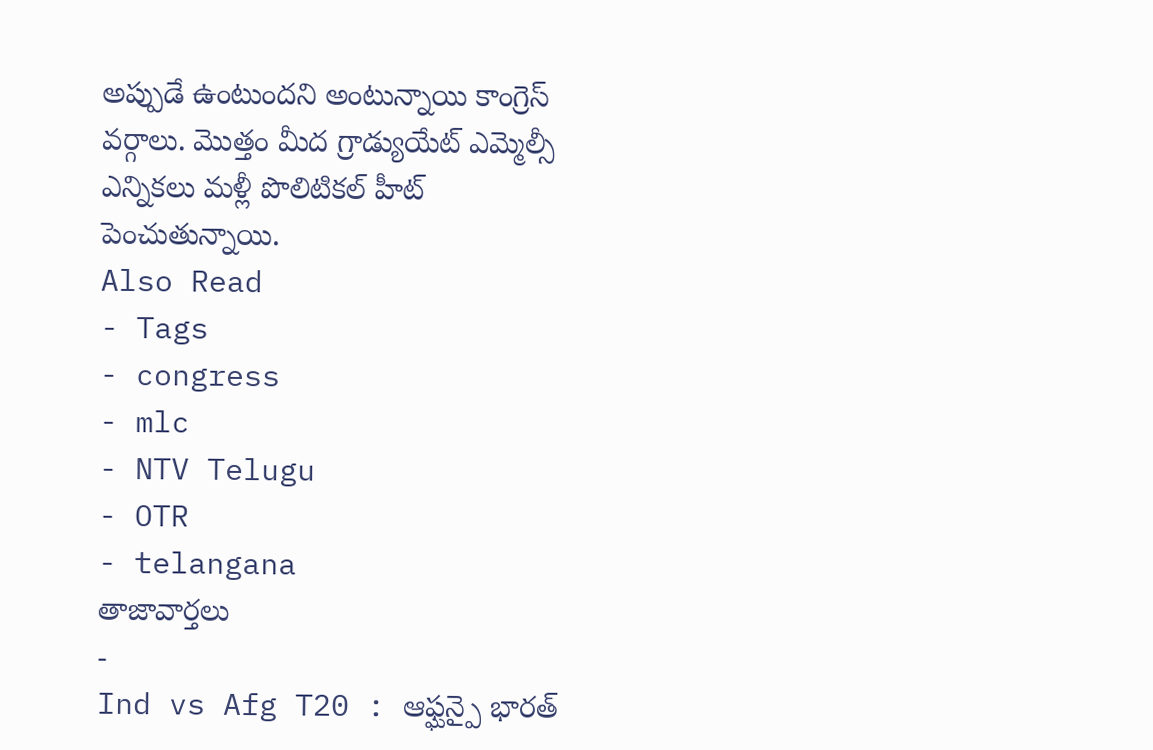అప్పుడే ఉంటుందని అంటున్నాయి కాంగ్రెస్ వర్గాలు. మొత్తం మీద గ్రాడ్యుయేట్ ఎమ్మెల్సీ ఎన్నికలు మళ్లీ పొలిటికల్ హీట్ పెంచుతున్నాయి.
Also Read
- Tags
- congress
- mlc
- NTV Telugu
- OTR
- telangana
తాజావార్తలు
-
Ind vs Afg T20 : ఆఫ్ఘన్పై భారత్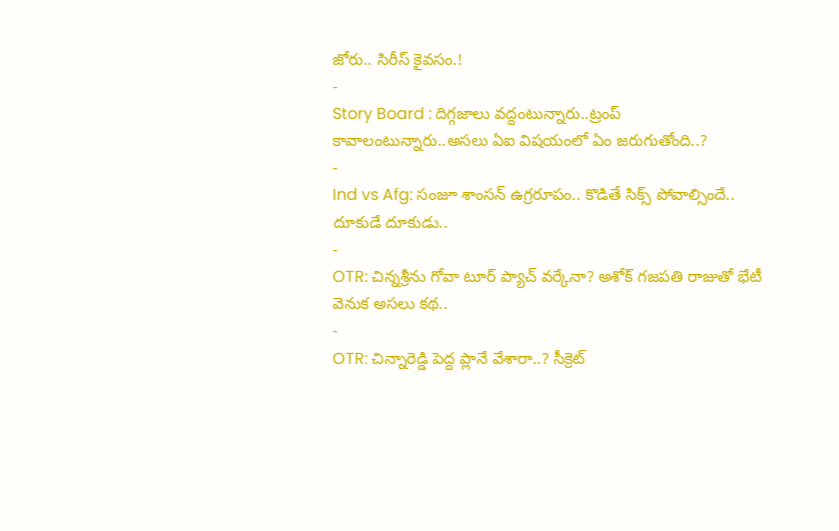జోరు.. సిరీస్ కైవసం.!
-
Story Board : దిగ్గజాలు వద్దంటున్నారు..ట్రంప్ కావాలంటున్నారు..అసలు ఏఐ విషయంలో ఏం జరుగుతోంది..?
-
Ind vs Afg: సంజూ శాంసన్ ఉగ్రరూపం.. కొడితే సిక్స్ పోవాల్సిందే.. దూకుడే దూకుడు..
-
OTR: చిన్నశ్రీను గోవా టూర్ ప్యాచ్ వర్కేనా? అశోక్ గజపతి రాజుతో భేటీ వెనుక అసలు కథ..
-
OTR: చిన్నారెడ్డి పెద్ద ప్లానే వేశారా..? సీక్రెట్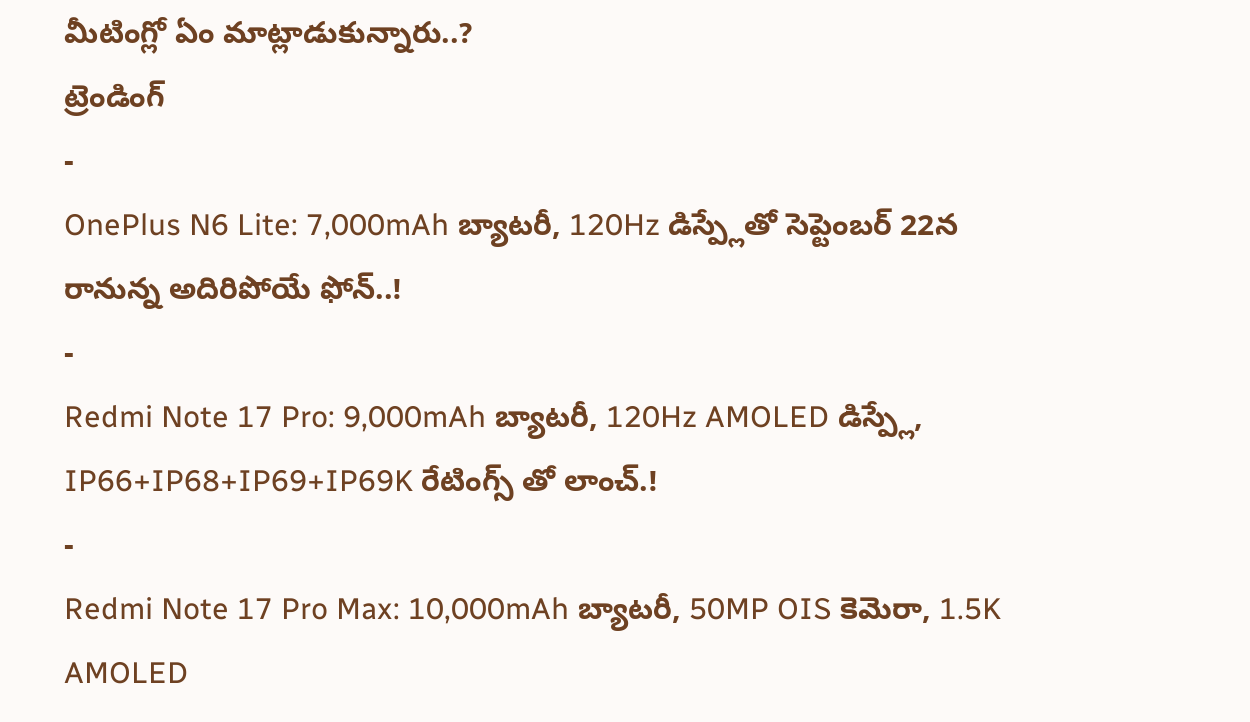మీటింగ్లో ఏం మాట్లాడుకున్నారు..?
ట్రెండింగ్
-
OnePlus N6 Lite: 7,000mAh బ్యాటరీ, 120Hz డిస్ప్లేతో సెప్టెంబర్ 22న రానున్న అదిరిపోయే ఫోన్..!
-
Redmi Note 17 Pro: 9,000mAh బ్యాటరీ, 120Hz AMOLED డిస్ప్లే, IP66+IP68+IP69+IP69K రేటింగ్స్ తో లాంచ్.!
-
Redmi Note 17 Pro Max: 10,000mAh బ్యాటరీ, 50MP OIS కెమెరా, 1.5K AMOLED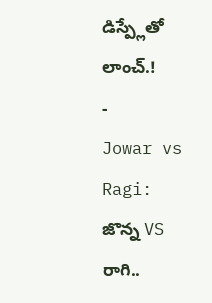డిస్ప్లేతో లాంచ్.!
-
Jowar vs Ragi: జొన్న VS రాగి..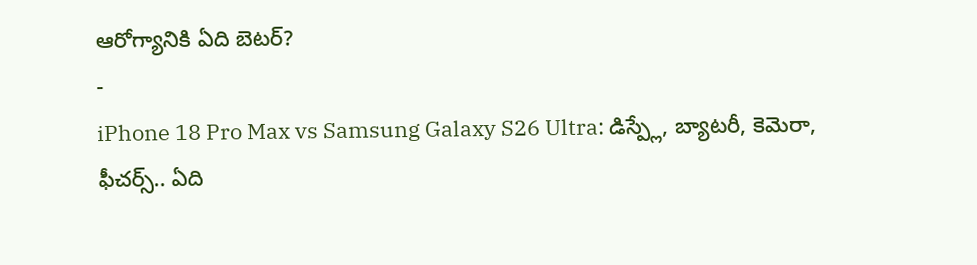ఆరోగ్యానికి ఏది బెటర్?
-
iPhone 18 Pro Max vs Samsung Galaxy S26 Ultra: డిస్ప్లే, బ్యాటరీ, కెమెరా, ఫీచర్స్.. ఏది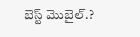బెస్ట్ మొబైల్.?